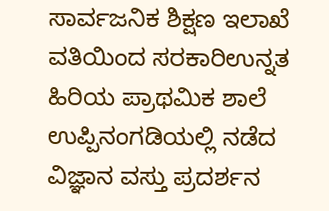ಸಾರ್ವಜನಿಕ ಶಿಕ್ಷಣ ಇಲಾಖೆ ವತಿಯಿಂದ ಸರಕಾರಿಉನ್ನತ ಹಿರಿಯ ಪ್ರಾಥಮಿಕ ಶಾಲೆ ಉಪ್ಪಿನಂಗಡಿಯಲ್ಲಿ ನಡೆದ ವಿಜ್ಞಾನ ವಸ್ತು ಪ್ರದರ್ಶನ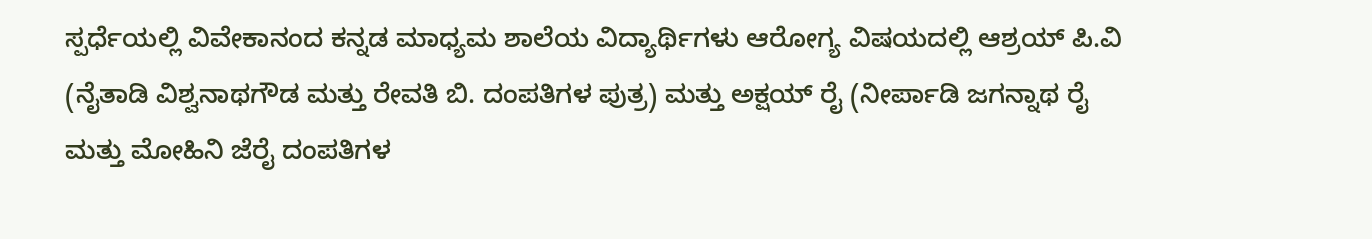ಸ್ಪರ್ಧೆಯಲ್ಲಿ ವಿವೇಕಾನಂದ ಕನ್ನಡ ಮಾಧ್ಯಮ ಶಾಲೆಯ ವಿದ್ಯಾರ್ಥಿಗಳು ಆರೋಗ್ಯ ವಿಷಯದಲ್ಲಿ ಆಶ್ರಯ್ ಪಿ.ವಿ (ನೈತಾಡಿ ವಿಶ್ವನಾಥಗೌಡ ಮತ್ತು ರೇವತಿ ಬಿ. ದಂಪತಿಗಳ ಪುತ್ರ) ಮತ್ತು ಅಕ್ಷಯ್ ರೈ (ನೀರ್ಪಾಡಿ ಜಗನ್ನಾಥ ರೈ ಮತ್ತು ಮೋಹಿನಿ ಜೆರೈ ದಂಪತಿಗಳ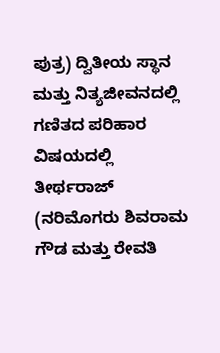ಪುತ್ರ) ದ್ವಿತೀಯ ಸ್ಥಾನ ಮತ್ತು ನಿತ್ಯಜೀವನದಲ್ಲಿ ಗಣಿತದ ಪರಿಹಾರ ವಿಷಯದಲ್ಲಿ ತೀರ್ಥರಾಜ್ (ನರಿಮೊಗರು ಶಿವರಾಮ ಗೌಡ ಮತ್ತು ರೇವತಿ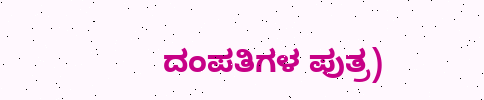ದಂಪತಿಗಳ ಪುತ್ರ)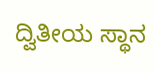ದ್ವಿತೀಯ ಸ್ಥಾನ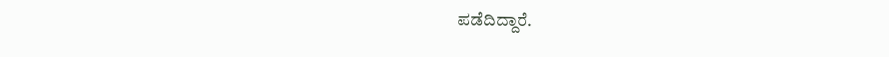ಪಡೆದಿದ್ದಾರೆ.